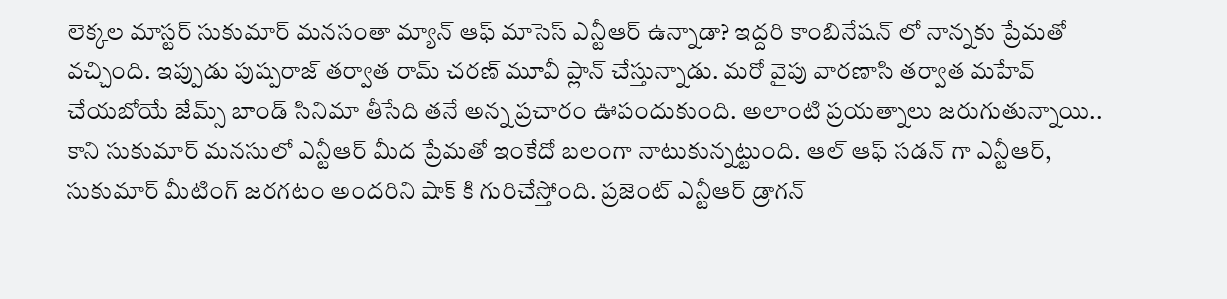లెక్కల మాస్టర్ సుకుమార్ మనసంతా మ్యాన్ ఆఫ్ మాసెస్ ఎన్టీఆర్ ఉన్నాడా? ఇద్దరి కాంబినేషన్ లో నాన్నకు ప్రేమతో వచ్చింది. ఇప్పుడు పుష్పరాజ్ తర్వాత రామ్ చరణ్ మూవీ ప్లాన్ చేస్తున్నాడు. మరో వైపు వారణాసి తర్వాత మహేవ్ చేయబోయే జేమ్స్ బాండ్ సినిమా తీసేది తనే అన్న ప్రచారం ఊపందుకుంది. అలాంటి ప్రయత్నాలు జరుగుతున్నాయి.. కాని సుకుమార్ మనసులో ఎన్టీఆర్ మీద ప్రేమతో ఇంకేదో బలంగా నాటుకున్నట్టుంది. ఆల్ ఆఫ్ సడన్ గా ఎన్టీఆర్, సుకుమార్ మీటింగ్ జరగటం అందరిని షాక్ కి గురిచేస్తోంది. ప్రజెంట్ ఎన్టీఆర్ డ్రాగన్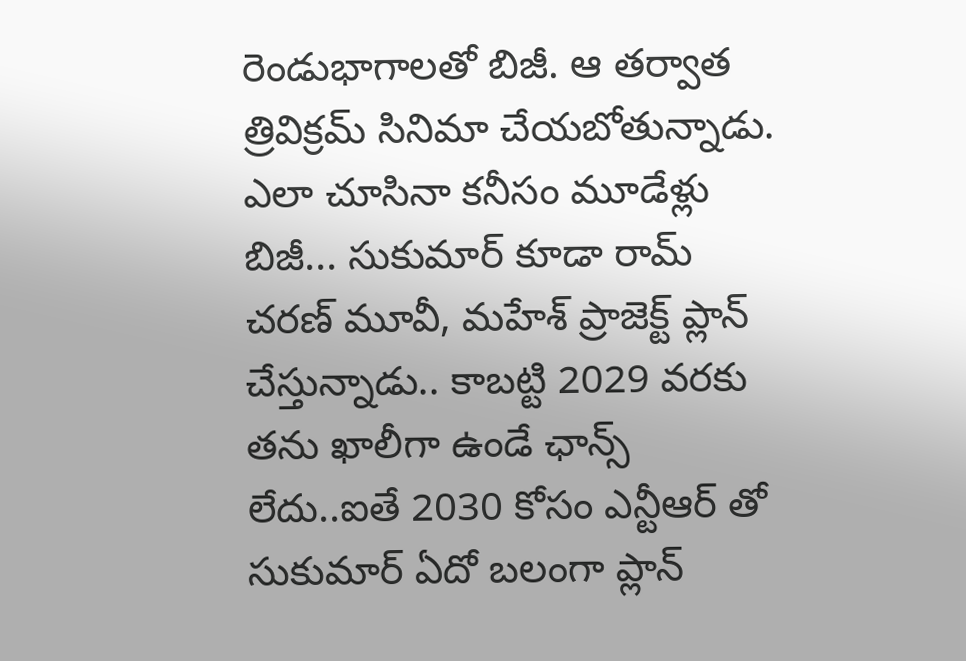రెండుభాగాలతో బిజీ. ఆ తర్వాత త్రివిక్రమ్ సినిమా చేయబోతున్నాడు. ఎలా చూసినా కనీసం మూడేళ్లు బిజీ... సుకుమార్ కూడా రామ్ చరణ్ మూవీ, మహేశ్ ప్రాజెక్ట్ ప్లాన్ చేస్తున్నాడు.. కాబట్టి 2029 వరకు తను ఖాలీగా ఉండే ఛాన్స్ లేదు..ఐతే 2030 కోసం ఎన్టీఆర్ తో సుకుమార్ ఏదో బలంగా ప్లాన్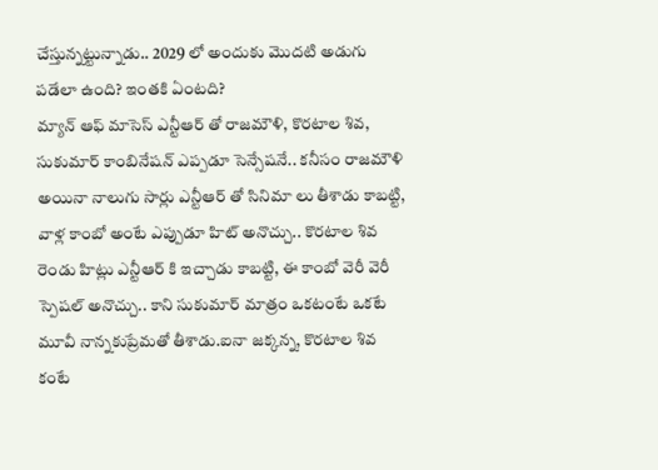చేస్తున్నట్టున్నాడు.. 2029 లో అందుకు మొదటి అడుగు పడేలా ఉంది? ఇంతకి ఏంటది?
మ్యాన్ ఆఫ్ మాసెస్ ఎన్టీఆర్ తో రాజమౌళి, కొరటాల శివ, సుకుమార్ కాంబినేషన్ ఎప్పడూ సెన్సేషనే.. కనీసం రాజమౌళి అయినా నాలుగు సార్లు ఎన్టీఆర్ తో సినిమా లు తీశాడు కాబట్టి, వాళ్ల కాంబో అంటే ఎప్పుడూ హిట్ అనొచ్చు.. కొరటాల శివ రెండు హిట్లు ఎన్టీఆర్ కి ఇచ్చాడు కాబట్టి, ఈ కాంబో వెరీ వెరీ స్పెషల్ అనొచ్చు.. కాని సుకుమార్ మాత్రం ఒకటంటే ఒకటే మూవీ నాన్నకుప్రేమతో తీశాడు.ఐనా జక్కన్న, కొరటాల శివ కంటే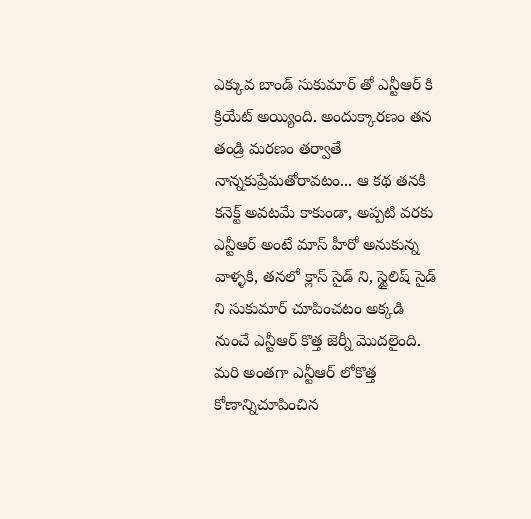ఎక్కువ బాండ్ సుకుమార్ తో ఎన్టీఆర్ కి క్రియేట్ అయ్యింది. అందుక్కారణం తన తండ్రి మరణం తర్వాతే నాన్నకుప్రేమతోరావటం... ఆ కథ తనకి కనెక్ట్ అవటమే కాకుండా, అప్పటి వరకు ఎన్టీఆర్ అంటే మాస్ హీరో అనుకున్న వాళ్ళకి, తనలో క్లాస్ సైడ్ ని, స్టైలిష్ సైడ్ ని సుకుమార్ చూపించటం అక్కడి నుంచే ఎన్టీఆర్ కొత్త జెర్నీ మొదలైంది.
మరి అంతగా ఎన్టీఆర్ లోకొత్త కోణాన్నిచూపించిన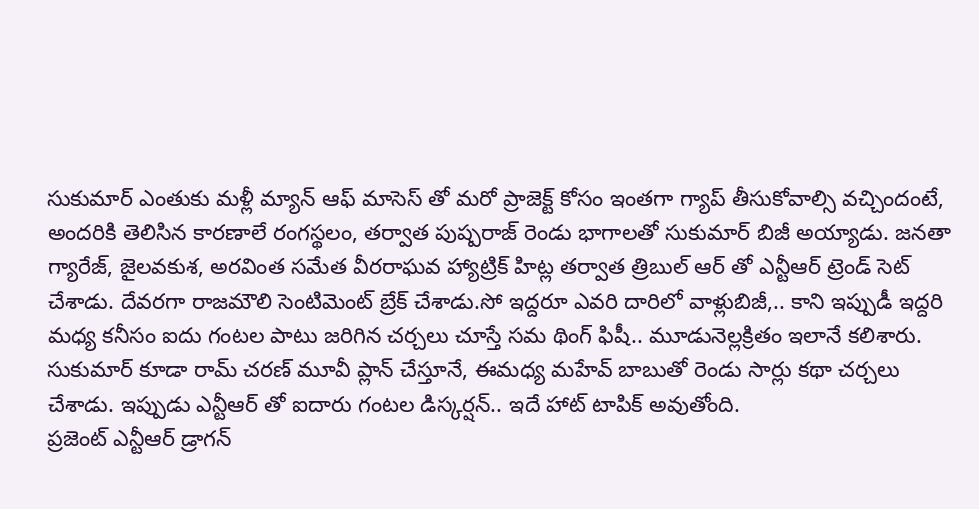సుకుమార్ ఎంతుకు మళ్లీ మ్యాన్ ఆఫ్ మాసెస్ తో మరో ప్రాజెక్ట్ కోసం ఇంతగా గ్యాప్ తీసుకోవాల్సి వచ్చిందంటే, అందరికి తెలిసిన కారణాలే రంగస్థలం, తర్వాత పుష్పరాజ్ రెండు భాగాలతో సుకుమార్ బిజీ అయ్యాడు. జనతా గ్యారేజ్, జైలవకుశ, అరవింత సమేత వీరరాఘవ హ్యాట్రిక్ హిట్ల తర్వాత త్రిబుల్ ఆర్ తో ఎన్టీఆర్ ట్రెండ్ సెట్ చేశాడు. దేవరగా రాజమౌలి సెంటిమెంట్ బ్రేక్ చేశాడు.సో ఇద్దరూ ఎవరి దారిలో వాళ్లుబిజీ,.. కాని ఇప్పుడీ ఇద్దరి మధ్య కనీసం ఐదు గంటల పాటు జరిగిన చర్చలు చూస్తే సమ థింగ్ ఫిషీ.. మూడునెల్లక్రితం ఇలానే కలిశారు. సుకుమార్ కూడా రామ్ చరణ్ మూవీ ప్లాన్ చేస్తూనే, ఈమధ్య మహేవ్ బాబుతో రెండు సార్లు కథా చర్చలు చేశాడు. ఇప్పుడు ఎన్టీఆర్ తో ఐదారు గంటల డిస్కర్షన్.. ఇదే హాట్ టాపిక్ అవుతోంది.
ప్రజెంట్ ఎన్టీఆర్ డ్రాగన్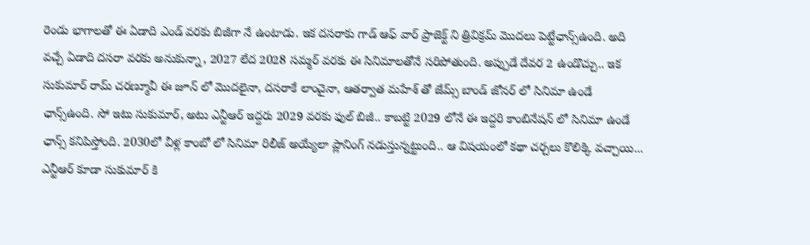రెండు భాగాలతో ఈ ఏడాది ఎండ్ వరకు బిజీగా నే ఉంటాడు. ఇక దసరాకు గాడ్ ఆఫ్ వార్ ప్రాజెక్ట్ ని త్రివిక్రమ్ మొదలు పెట్టేఛాన్స్ఉంది. అది వచ్చే ఏడాది దసరా వరకు అనుకున్నా, 2027 లేద 2028 సమ్మర్ వరకు ఈ సినిమాలతోనే సరిపోతుంది. అప్పుడే దేవర 2 ఉండొచ్చు.. ఇక సుకుమార్ రామ్ చరణ్మూవీ ఈ జూన్ లో మొదలైనా, దసరాకే లాంచైనా, ఆతర్వాత మహేశ్ తో జేమ్స్ బాండ్ జోనర్ లో సినిమా ఉండే ఛాన్స్ఉంది. సో ఇటు సుకుమార్, అటు ఎన్టీఆర్ ఇద్దరు 2029 వరకు ఫుల్ బిజీ.. కాబట్టి 2029 లోనే ఈ ఇద్దరి కాంబినేషన్ లో సినిమా ఉండే ఛాన్స్ కనిపిస్తోంది. 2030లో వీళ్ల కాంబో లో సినిమా రిలీజ్ అయ్యేలా ప్లానింగ్ నడుస్తున్నట్టుంది.. ఆ విషయంలో కథా చర్చలు కొలిక్కి వచ్చాయి... ఎన్టీఆర్ కూడా సుకుమార్ కి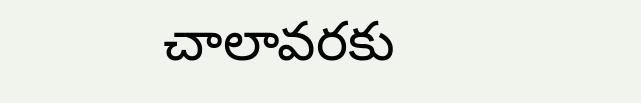చాలావరకు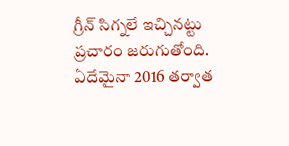గ్రీన్ సిగ్నలే ఇచ్చినట్టు ప్రచారం జరుగుతోంది. ఏదేమైనా 2016 తర్వాత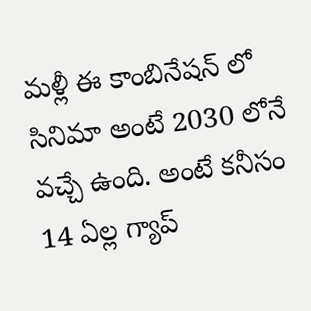మళ్లీ ఈ కాంబినేషన్ లో సినిమా అంటే 2030 లోనే వచ్చే ఉంది. అంటే కనీసం 14 ఏల్ల గ్యాప్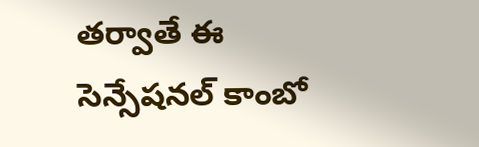తర్వాతే ఈ సెన్సేషనల్ కాంబో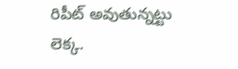రిపీట్ అవుతున్నట్టు లెక్క.